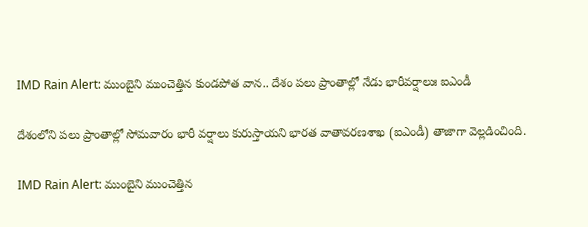IMD Rain Alert: ముంబైని ముంచెత్తిన కుండపోత వాన.. దేశం పలు ప్రాంతాల్లో నేడు భారీవర్షాలుః ఐఎండీ

దేశంలోని పలు ప్రాంతాల్లో సోమవారం భారీ వర్షాలు కురుస్తాయని భారత వాతావరణశాఖ (ఐఎండీ) తాజాగా వెల్లడించింది.

IMD Rain Alert: ముంబైని ముంచెత్తిన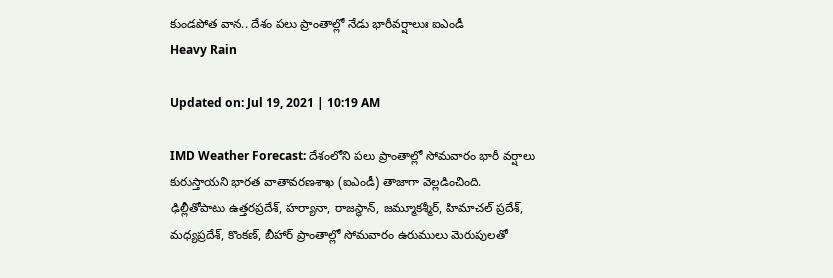కుండపోత వాన.. దేశం పలు ప్రాంతాల్లో నేడు భారీవర్షాలుః ఐఎండీ
Heavy Rain

Updated on: Jul 19, 2021 | 10:19 AM

IMD Weather Forecast: దేశంలోని పలు ప్రాంతాల్లో సోమవారం భారీ వర్షాలు కురుస్తాయని భారత వాతావరణశాఖ (ఐఎండీ) తాజాగా వెల్లడించింది. ఢిల్లీతోపాటు ఉత్తరప్రదేశ్, హర్యానా, రాజస్థాన్, జమ్మూకశ్మీర్, హిమాచల్ ప్రదేశ్, మధ్యప్రదేశ్, కొంకణ్, బీహార్ ప్రాంతాల్లో సోమవారం ఉరుములు మెరుపులతో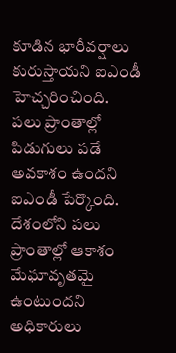కూడిన భారీవర్షాలు కురుస్తాయని ఐఎండీ హెచ్చరించింది. పలు ప్రాంతాల్లో పిడుగులు పడే అవకాశం ఉందని ఐఎండీ పేర్కొంది. దేశంలోని పలు ప్రాంతాల్లో ఆకాశం మేఘావృతమై ఉంటుందని అధికారులు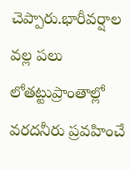చెప్పారు.భారీవర్షాల వల్ల పలు లోతట్టుప్రాంతాల్లో వరదనీరు ప్రవహించే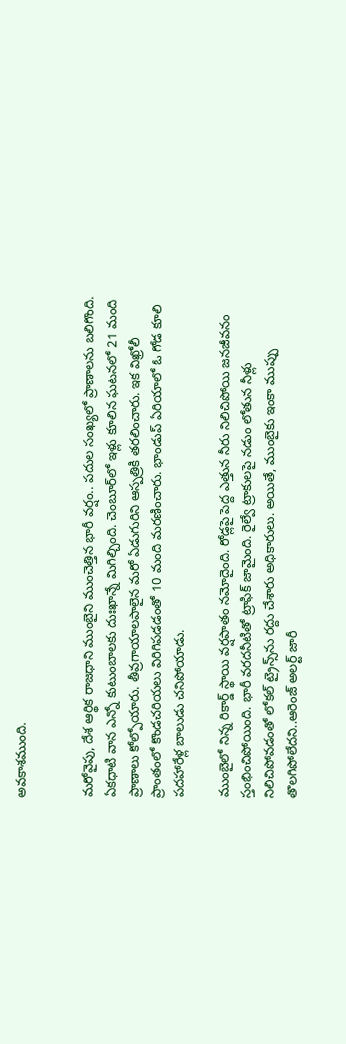అవకాశముంది.


మరోవైపు, దేశ ఆర్థిక రాజధాని ముంబైని ముంచెత్తిన భారీ వర్షం.. పదుల సంఖ్యలో ప్రాణాలను బలిగొంది. ఏకధాటి వాన ఎన్నో కుటుంబాలకు దుఃఖాన్నే మిగిల్చింది. చెంబూర్‌లో ఇళ్లు కూలిన ఘటనలో 21 మంది ప్రాణాలు కోల్పోయారు. తీవ్రగాయాలపాలైన మరో ఏడుగురిని ఆస్పత్రికి తరలించారు. ఇక విఖ్రోలీ ప్రాంతంలో కొండచరియలు విరిగిపడడంతో 10 మంది మరణించారు. భాండుప్‌ ఏరియాలో ఓ గోడ కూలి పదహారేళ్ల బాలుడు చనిపోయాడు.

ముంబైలో నిన్న రికార్డ్‌ స్థాయి వర్షపాతం నమోదైంది. రోడ్లపై పెద్ద ఎత్తున నీరు నిలిచిపోయి జనజీవనం స్తంభించిపోయింది. భారీ వరదనీటితో ట్రాఫిక్‌ జామైంది. రైల్వే ట్రాకులపై నడుం లోతున నీళ్లు నిలిచిపోవడంతో లోకల్‌ ట్రైన్స్‌ను రద్దు చేశారు అధికారులు. అయితే, ముంబైకు ఇంకా ముప్పు తొలగిపోలేదని..ఆరెంజ్‌ అలర్ట్‌ జారీ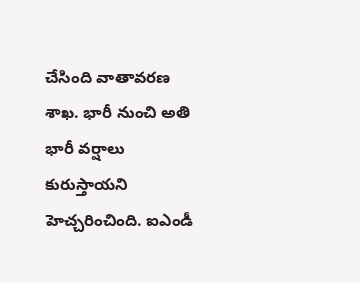చేసింది వాతావరణ శాఖ. భారీ నుంచి అతి భారీ వర్షాలు కురుస్తాయని హెచ్చరించింది. ఐఎండీ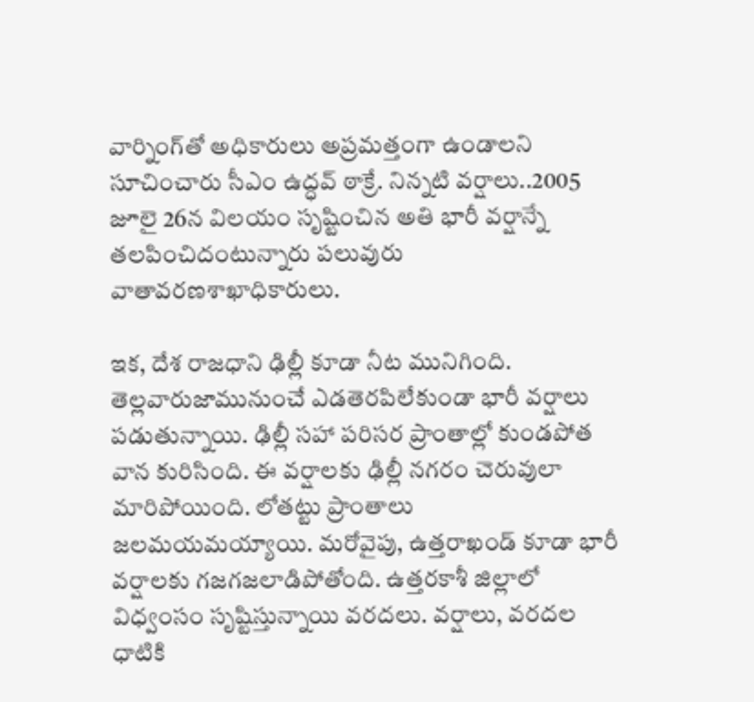వార్నింగ్‌తో అధికారులు అప్రమత్తంగా ఉండాలని సూచించారు సీఎం ఉద్ధవ్‌ ఠాక్రే. నిన్నటి వర్షాలు..2005 జూలై 26న విలయం సృష్టించిన అతి భారీ వర్షాన్నే తలపించిదంటున్నారు పలువురు వాతావరణశాఖాధికారులు.

ఇక, దేశ రాజధాని ఢిల్లీ కూడా నీట మునిగింది. తెల్లవారుజామునుంచే ఎడతెరపిలేకుండా భారీ వర్షాలు పడుతున్నాయి. ఢిల్లీ సహా పరిసర ప్రాంతాల్లో కుండపోత వాన కురిసింది. ఈ వర్షాలకు ఢిల్లీ నగరం చెరువులా మారిపోయింది. లోతట్టు ప్రాంతాలు జలమయమయ్యాయి. మరోవైపు, ఉత్తరాఖండ్‌ కూడా భారీ వర్షాలకు గజగజలాడిపోతోంది. ఉత్తరకాశీ జిల్లాలో విధ్వంసం సృష్టిస్తున్నాయి వరదలు. వర్షాలు, వరదల ధాటికి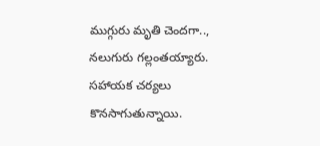ముగ్గురు మృతి చెందగా.., నలుగురు గల్లంతయ్యారు. సహాయక చర్యలు కొనసాగుతున్నాయి.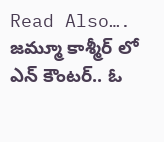Read Also….  జమ్మూ కాశ్మీర్ లో ఎన్ కౌంటర్.. ఓ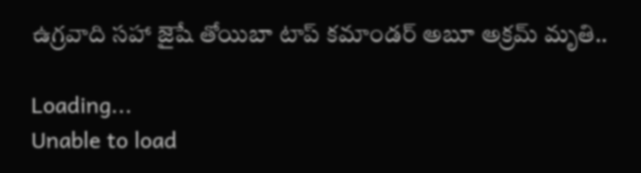ఉగ్రవాది సహా జైషే తోయిబా టాప్ కమాండర్ అబూ అక్రమ్ మృతి..

Loading...
Unable to load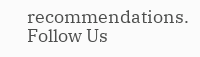recommendations.
Follow Us